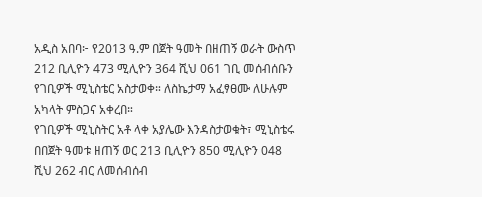አዲስ አበባ፦ የ2013 ዓ.ም በጀት ዓመት በዘጠኝ ወራት ውስጥ 212 ቢሊዮን 473 ሚሊዮን 364 ሺህ 061 ገቢ መሰብሰቡን የገቢዎች ሚኒስቴር አስታወቀ። ለስኬታማ አፈፃፀሙ ለሁሉም አካላት ምስጋና አቀረበ።
የገቢዎች ሚኒስትር አቶ ላቀ አያሌው እንዳስታወቁት፣ ሚኒስቴሩ በበጀት ዓመቱ ዘጠኝ ወር 213 ቢሊዮን 850 ሚሊዮን 048 ሺህ 262 ብር ለመሰብሰብ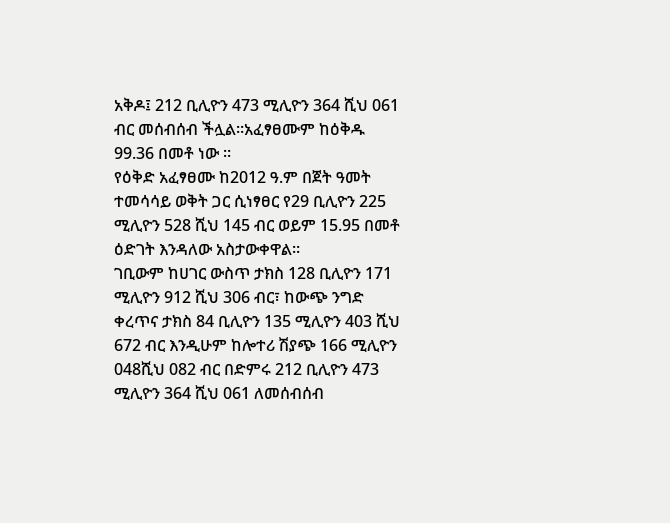አቅዶ፤ 212 ቢሊዮን 473 ሚሊዮን 364 ሺህ 061 ብር መሰብሰብ ችሏል።አፈፃፀሙም ከዕቅዱ 99.36 በመቶ ነው ።
የዕቅድ አፈፃፀሙ ከ2012 ዓ.ም በጀት ዓመት ተመሳሳይ ወቅት ጋር ሲነፃፀር የ29 ቢሊዮን 225 ሚሊዮን 528 ሺህ 145 ብር ወይም 15.95 በመቶ ዕድገት እንዳለው አስታውቀዋል።
ገቢውም ከሀገር ውስጥ ታክስ 128 ቢሊዮን 171 ሚሊዮን 912 ሺህ 306 ብር፣ ከውጭ ንግድ ቀረጥና ታክስ 84 ቢሊዮን 135 ሚሊዮን 403 ሺህ 672 ብር እንዲሁም ከሎተሪ ሽያጭ 166 ሚሊዮን 048ሺህ 082 ብር በድምሩ 212 ቢሊዮን 473 ሚሊዮን 364 ሺህ 061 ለመሰብሰብ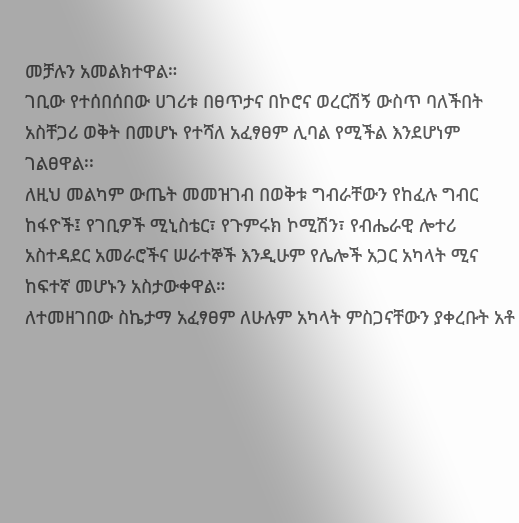መቻሉን አመልክተዋል።
ገቢው የተሰበሰበው ሀገሪቱ በፀጥታና በኮሮና ወረርሽኝ ውስጥ ባለችበት አስቸጋሪ ወቅት በመሆኑ የተሻለ አፈፃፀም ሊባል የሚችል እንደሆነም ገልፀዋል፡፡
ለዚህ መልካም ውጤት መመዝገብ በወቅቱ ግብራቸውን የከፈሉ ግብር ከፋዮች፤ የገቢዎች ሚኒስቴር፣ የጉምሩክ ኮሚሽን፣ የብሔራዊ ሎተሪ አስተዳደር አመራሮችና ሠራተኞች እንዲሁም የሌሎች አጋር አካላት ሚና ከፍተኛ መሆኑን አስታውቀዋል።
ለተመዘገበው ስኬታማ አፈፃፀም ለሁሉም አካላት ምስጋናቸውን ያቀረቡት አቶ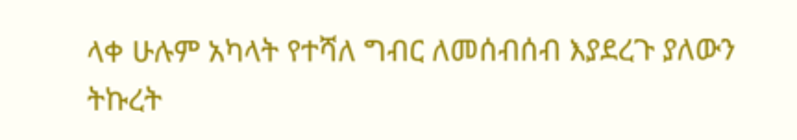ላቀ ሁሉም አካላት የተሻለ ግብር ለመሰብሰብ እያደረጉ ያለውን ትኩረት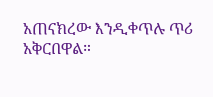አጠናክረው እንዲቀጥሉ ጥሪ አቅርበዋል።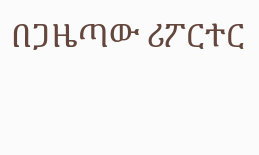በጋዜጣው ሪፖርተር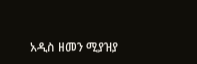አዲስ ዘመን ሚያዝያ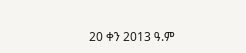20 ቀን 2013 ዓ.ም